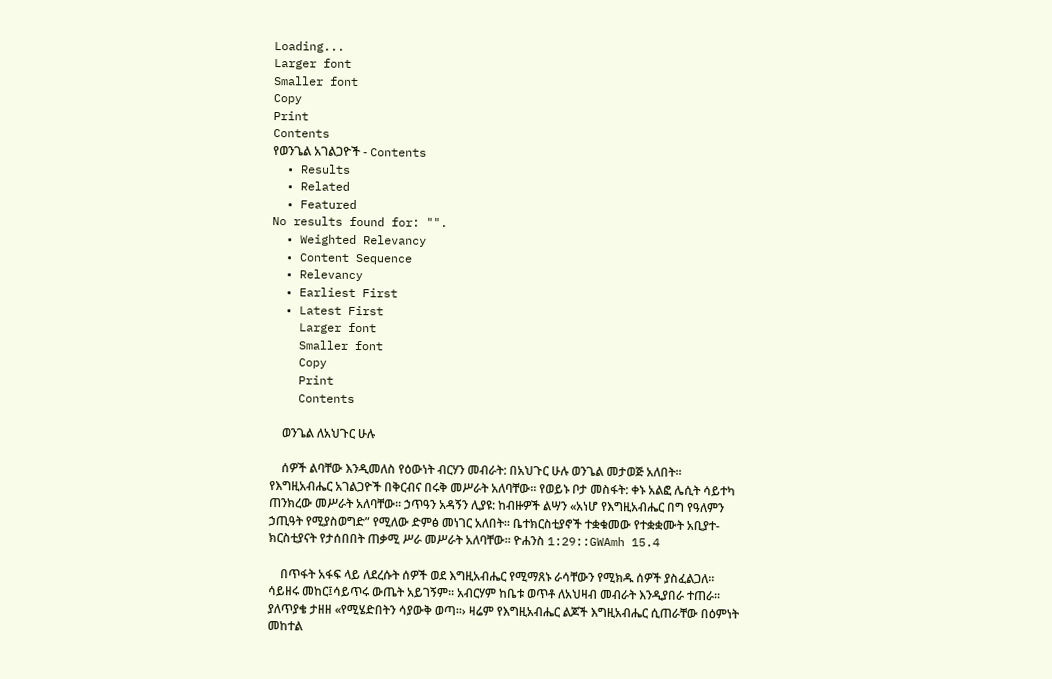Loading...
Larger font
Smaller font
Copy
Print
Contents
የወንጌል አገልጋዮች - Contents
  • Results
  • Related
  • Featured
No results found for: "".
  • Weighted Relevancy
  • Content Sequence
  • Relevancy
  • Earliest First
  • Latest First
    Larger font
    Smaller font
    Copy
    Print
    Contents

    ወንጌል ለአህጉር ሁሉ

    ሰዎች ልባቸው እንዲመለስ የዕውነት ብርሃን መብራት: በአህጉር ሁሉ ወንጌል መታወጅ አለበት፡፡ የእግዚአብሔር አገልጋዮች በቅርብና በሩቅ መሥራት አለባቸው፡፡ የወይኑ ቦታ መስፋት: ቀኑ አልፎ ሌሲት ሳይተካ ጠንክረው መሥራት አለባቸው፡፡ ኃጥዓን አዳኝን ሊያዩ: ከብዙዎች ልሣን «አነሆ የእግዚአብሔር በግ የዓለምን ኃጢዓት የሚያስወግድ” የሚለው ድምፅ መነገር አለበት። ቤተክርስቲያኖች ተቋቁመው የተቋቋሙት አቢያተ-ክርስቲያናት የታሰበበት ጠቃሚ ሥራ መሥራት አለባቸው፡፡ ዮሐንስ 1:29::GWAmh 15.4

    በጥፋት አፋፍ ላይ ለደረሱት ሰዎች ወደ እግዚአብሔር የሚማጸኑ ራሳቸውን የሚክዱ ሰዎች ያስፈልጋለ፡፡ ሳይዘሩ መከር፤ሳይጥሩ ውጤት አይገኝም፡፡ አብርሃም ከቤቱ ወጥቶ ለአህዛብ መብራት እንዲያበራ ተጠራ፡፡ ያለጥያቄ ታዘዘ «የሚሄድበትን ሳያውቅ ወጣ፡፡› ዛሬም የእግዚአብሔር ልጆች እግዚአብሔር ሲጠራቸው በዕምነት መከተል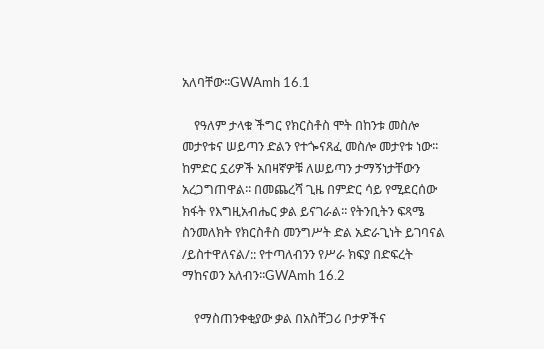አለባቸው፡፡GWAmh 16.1

    የዓለም ታላቁ ችግር የክርስቶስ ሞት በከንቱ መስሎ መታየቱና ሠይጣን ድልን የተጐናጸፈ መስሎ መታየቱ ነው፡፡ ከምድር ኗሪዎች አበዛኛዎቹ ለሠይጣን ታማኝነታቸውን አረጋግጠዋል፡፡ በመጨረሻ ጊዜ በምድር ሳይ የሚደርሰው ክፋት የእግዚአብሔር ቃል ይናገራል፡፡ የትንቢትን ፍጻሜ ስንመለክት የክርስቶስ መንግሥት ድል አድራጊነት ይገባናል /ይስተዋለናል/:: የተጣለብንን የሥራ ክፍያ በድፍረት ማከናወን አለብን፡፡GWAmh 16.2

    የማስጠንቀቂያው ቃል በአስቸጋሪ ቦታዎችና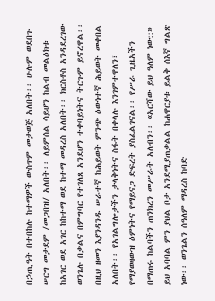በኃጢዓት በተበከሉ ከተማዎች ውስጥም መታወጅ አለበት፡፡ ሁሉም ወደበጉ ሠርግ መታደም /መጋበዝ/ አለበት፡፡ ለይምሰል ሳይሆን ከልብ መልዕክቱ ከአገር ወደ አገር ከከተማ ወደ ከተማ መዳረስ አለበት፡፡ ክርስቶስ አንዳደረገው ወንጌሉ በቃልና በምግባር የተገለጸ አንደሆን ተቀባይነትና ትርጉም ይኖረዋል፡፡ በዚህ ዘመን እያንዳንዱ ሠራተኛ ከሕይወት ምንጭ ዕውነተኛ ሕይወት መቀበል አለበት፡፡ የአገልግሎታችን ታላቅነትና ስፋት በቀላሉ እንገምተዋለን፣ የማያወዛውዝ ዕምነትና የማይናጋ ድፍረት ያስፈልገናል፡፡ የሥራ ጊዜአችን በማጠሩ ከልባችን ጠንክረን መሥራት አለብን፡፡ «አርሻው ይህ ዓለም ነው::» ይህ አባባል ምን ያህል ቦታ አንደሚያጠቃልል ከሐዋርያቱ ይልቅ ሰእኛ ግልጽ ነው፡፡ ወንጌልን ሰዓለም ማዳረስ ከባድ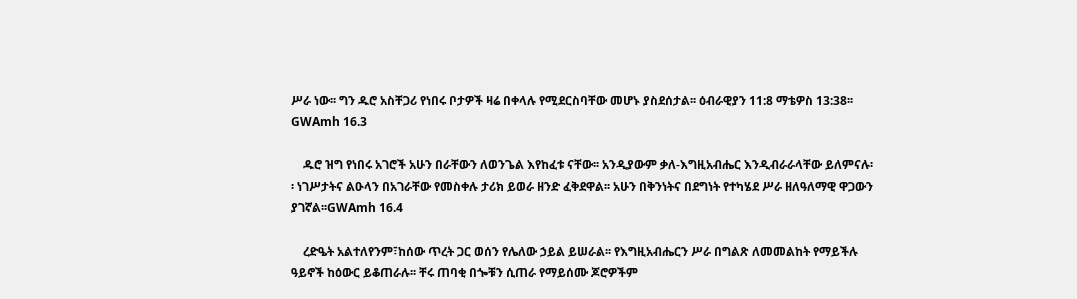ሥራ ነው፡፡ ግን ዱሮ አስቸጋሪ የነበሩ ቦታዎች ዛሬ በቀላሉ የሚደርስባቸው መሆኑ ያስደሰታል፡፡ ዕብራዊያን 11:8 ማቴዎስ 13:38፡፡GWAmh 16.3

    ዱሮ ዝግ የነበሩ አገሮች አሁን በራቸውን ለወንጌል እየከፈቱ ናቸው፡፡ አንዲያውም ቃለ-እግዚአብሔር እንዲብራራላቸው ይለምናሉ፡፡ ነገሥታትና ልዑላን በአገራቸው የመስቀሉ ታሪክ ይወራ ዘንድ ፈቅደዋል፡፡ አሁን በቅንነትና በደግነት የተካሄደ ሥራ ዘለዓለማዊ ዋጋውን ያገኛል፡፡GWAmh 16.4

    ረድዔት አልተለየንም፣ከሰው ጥረት ጋር ወሰን የሌለው ኃይል ይሠራል፡፡ የእግዚአብሔርን ሥራ በግልጽ ለመመልከት የማይችሉ ዓይኖች ከዕውር ይቆጠራሉ፡፡ ቸሩ ጠባቂ በጐቹን ሲጠራ የማይሰሙ ጆሮዎችም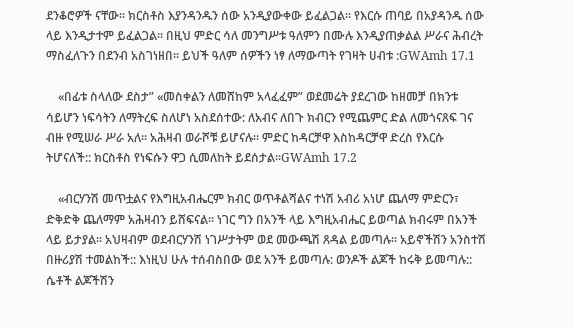ደንቆሮዎች ናቸው፡፡ ክርስቶስ እያንዳንዱን ሰው አንዲያውቀው ይፈልጋል፡፡ የእርሱ ጠባይ በአያዳንዱ ሰው ላይ እንዲታተም ይፈልጋል፡፡ በዚህ ምድር ሳለ መንግሥቱ ዓለምን በሙሉ እንዲያጠቃልል ሥራና ሕብረት ማስፈለጉን በደንብ አስገነዘበ፡፡ ይህች ዓለም ሰዎችን ነፃ ለማውጣት የገዛት ሀብቱ :GWAmh 17.1

    «በፊቱ ስላለው ደስታ” «መስቀልን ለመሸከም አላፈፈም” ወደመሬት ያደረገው ከዘመቻ በክንቱ ሳይሆን ነፍሳትን ለማትረፍ ስለሆነ አስደሰተው: ለአብና ለበጉ ክብርን የሚጨምር ድል ለመጎናጸፍ ገና ብዙ የሚሠራ ሥራ አለ፡፡ አሕዛብ ወራሾቹ ይሆናሉ፡፡ ምድር ከዳርቻዋ እስከዳርቻዋ ድረስ የእርሱ ትሆናለች:: ክርስቶስ የነፍሱን ዋጋ ሲመለከት ይደሰታል፡፡GWAmh 17.2

    «ብርሃንሽ መጥቷልና የእግዚአብሔርም ክብር ወጥቶልሻልና ተነሽ አብሪ አነሆ ጨለማ ምድርን፣ ድቅድቅ ጨለማም አሕዛብን ይሸፍናል፡፡ ነገር ግን በአንች ላይ እግዚአብሔር ይወጣል ክብሩም በአንች ላይ ይታያል፡፡ አህዛብም ወደብርሃንሽ ነገሥታትም ወደ መውጫሽ ጸዳል ይመጣሉ፡፡ አይኖችሽን አንስተሽ በዙሪያሽ ተመልከች:: እነዚህ ሁሉ ተሰብስበው ወደ አንች ይመጣሉ: ወንዶች ልጆች ከሩቅ ይመጣሉ:: ሴቶች ልጆችሽን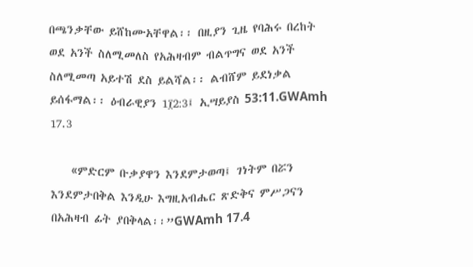በጫንቃቸው ይሸከሙአቸዋል፡፡ በዚያን ጊዜ የባሕሩ በረከት ወደ አንች ስለሚመለስ የአሕዛብም ብልጥግና ወደ አንች ስለሚመጣ አይተሽ ደስ ይልሻል፡፡ ልብሸም ይደነቃል ይሰፋማል፡፡ ዕብራዊያን 1፲2:3፤ ኢሣይያስ 53:11.GWAmh 17.3

    «ምድርም ቡቃያዋን እንደምታወጣ፤ ገነትም በሯን እንደምታበቅል እንዲሁ እግዚአብሔር ጽድቅና ምሥጋናን በአሕዛብ ፊት ያበቅላል፡፡”GWAmh 17.4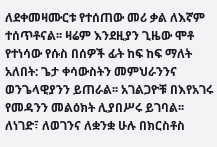ለደቀመዛሙርቱ የተሰጠው መሪ ቃል ለእኛም ተሰጥቶናል፡፡ ዛሬም እንደዚያን ጊዜው ሞቶ የተነሳው የሱስ በሰዎች ፊት ከፍ ከፍ ማለት አለበት: ጌታ ቀሳውስትን መምህራንንና ወንጌላዊያንን ይጠራል፡፡ አገልጋዮቹ በእየአገሩ የመዳንን መልዕክት ሊያበሥሩ ይገባል፡፡ ለነገድ፣ ለወገንና ለቋንቋ ሁሉ በክርስቶስ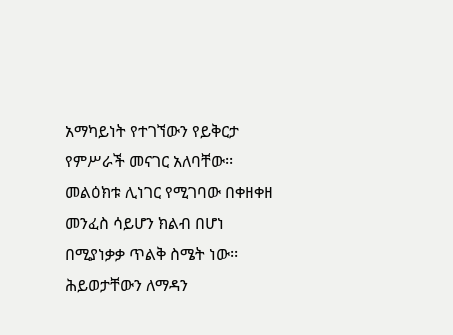አማካይነት የተገኘውን የይቅርታ የምሥራች መናገር አለባቸው፡፡ መልዕክቱ ሊነገር የሚገባው በቀዘቀዘ መንፈስ ሳይሆን ክልብ በሆነ በሚያነቃቃ ጥልቅ ስሜት ነው፡፡ ሕይወታቸውን ለማዳን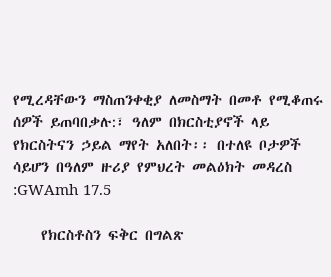የሚረዳቸውን ማስጠንቀቂያ ለመስማት በመቶ የሚቆጠሩ ሰዎች ይጠባበቃሉ:፣ ዓለም በክርስቲያኖች ላይ የክርስትናን ኃይል ማየት አለበት፡፡ በተለዩ ቦታዎች ሳይሆን በዓለም ዙሪያ የምህረት መልዕክት መዳረስ :GWAmh 17.5

    የክርስቶስን ፍቅር በግልጽ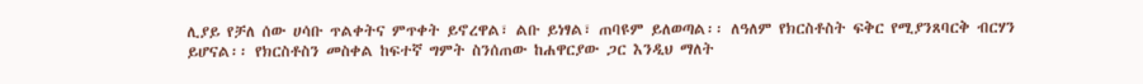ሊያይ የቻለ ሰው ሀሳቡ ጥልቀትና ምጥቀት ይኖረዋል፣ ልቡ ይነፃል፣ ጠባዩም ይለወጣል፡፡ ለዓለም የክርስቶስት ፍቅር የሚያንጸባርቅ ብርሃን ይሆናል፡፡ የክርስቶስን መስቀል ከፍተኛ ግምት ስንሰጠው ከሐዋርያው ጋር እንዲህ ማለት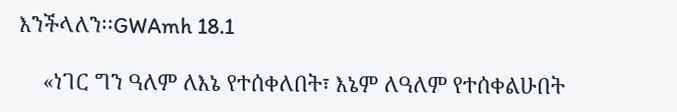እንችላለን፡፡GWAmh 18.1

    «ነገር ግን ዓለም ለእኔ የተሰቀለበት፣ እኔም ለዓለም የተሰቀልሁበት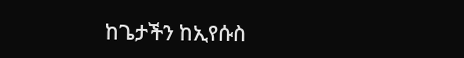ከጌታችን ከኢየሱስ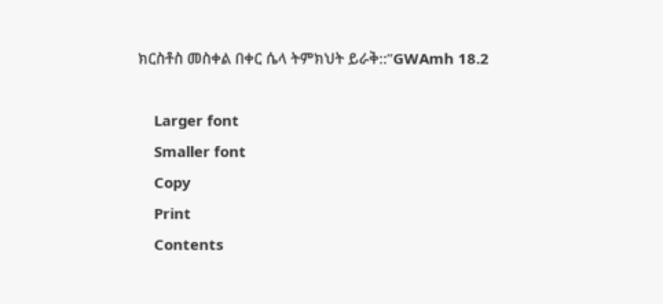ክርስቶስ መስቀል በቀር ሴላ ትምክህት ይራቅ::”GWAmh 18.2

    Larger font
    Smaller font
    Copy
    Print
    Contents